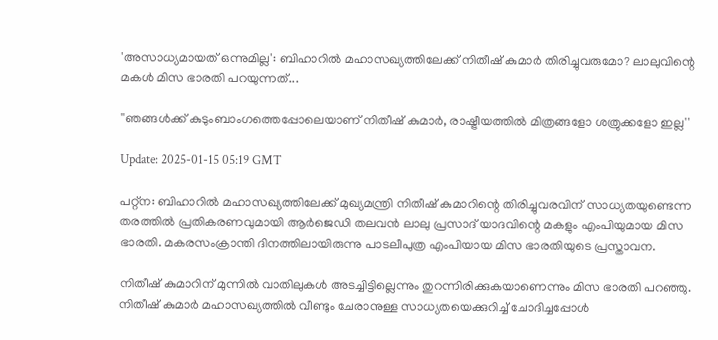'അസാധ്യമായത് ഒന്നുമില്ല': ബിഹാറിൽ മഹാസഖ്യത്തിലേക്ക് നിതീഷ് കുമാർ തിരിച്ചുവരുമോ? ലാലുവിന്റെ മകൾ മിസ ഭാരതി പറയുന്നത്...

''ഞങ്ങൾക്ക് കുടുംബാംഗത്തെപ്പോലെയാണ് നിതീഷ് കുമാർ, രാഷ്ട്രീയത്തിൽ മിത്രങ്ങളോ ശത്രുക്കളോ ഇല്ല''

Update: 2025-01-15 05:19 GMT

പറ്റ്ന: ബിഹാറില്‍ മഹാസഖ്യത്തിലേക്ക് മുഖ്യമന്ത്രി നിതീഷ് കുമാറിന്റെ തിരിച്ചുവരവിന് സാധ്യതയുണ്ടെന്ന തരത്തില്‍ പ്രതികരണവുമായി ആര്‍ജെഡി തലവന്‍ ലാലു പ്രസാദ് യാദവിന്റെ മകളും എംപിയുമായ മിസ ഭാരതി. മകരസംക്രാന്തി ദിനത്തിലായിരുന്നു പാടലീപുത്ര എംപിയായ മിസ ഭാരതിയുടെ പ്രസ്താവന.

നിതീഷ് കുമാറിന് മുന്നില്‍ വാതിലുകള്‍ അടച്ചിട്ടില്ലെന്നും തുറന്നിരിക്കുകയാണെന്നും മിസ ഭാരതി പറഞ്ഞു. നിതീഷ് കുമാർ മഹാസഖ്യത്തിൽ വീണ്ടും ചേരാനുള്ള സാധ്യതയെക്കുറിച്ച് ചോദിച്ചപ്പോൾ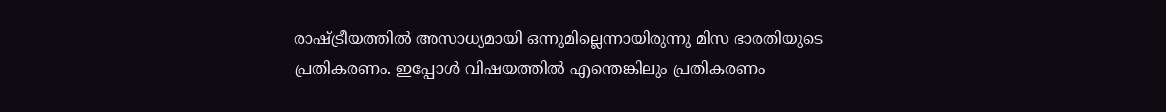രാഷ്ട്രീയത്തിൽ അസാധ്യമായി ഒന്നുമില്ലെന്നായിരുന്നു മിസ ഭാരതിയുടെ പ്രതികരണം. ഇപ്പോൾ വിഷയത്തില്‍ എന്തെങ്കിലും പ്രതികരണം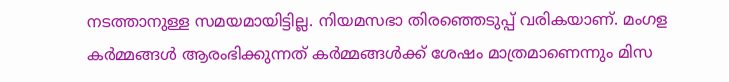നടത്താനുള്ള സമയമായിട്ടില്ല. നിയമസഭാ തിരഞ്ഞെടുപ്പ് വരികയാണ്. മംഗള കർമ്മങ്ങൾ ആരംഭിക്കുന്നത് കർമ്മങ്ങൾക്ക് ശേഷം മാത്രമാണെന്നും മിസ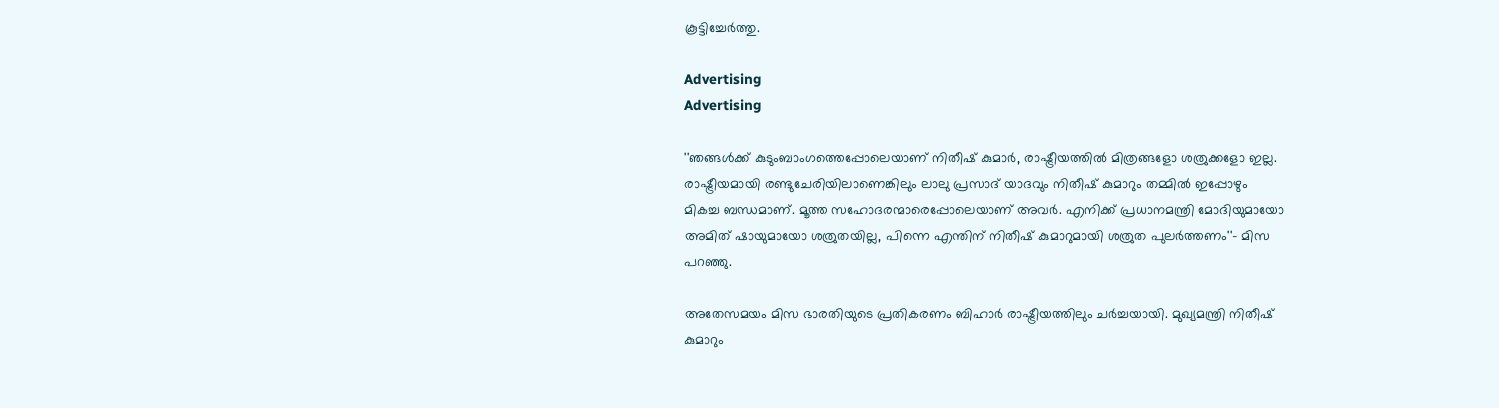കൂട്ടിച്ചേര്‍ത്തു.

Advertising
Advertising

''ഞങ്ങൾക്ക് കുടുംബാംഗത്തെപ്പോലെയാണ് നിതീഷ് കുമാർ, രാഷ്ട്രീയത്തിൽ മിത്രങ്ങളോ ശത്രുക്കളോ ഇല്ല. രാഷ്ട്രീയമായി രണ്ടുചേരിയിലാണെങ്കിലും ലാലു പ്രസാദ് യാദവും നിതീഷ് കുമാറും തമ്മില്‍ ഇപ്പോഴും മികച്ച ബന്ധമാണ്. മൂത്ത സഹോദരന്മാരെപ്പോലെയാണ് അവര്‍. എനിക്ക് പ്രധാനമന്ത്രി മോദിയുമായോ അമിത് ഷായുമായോ ശത്രുതയില്ല, പിന്നെ എന്തിന് നിതീഷ് കുമാറുമായി ശത്രുത പുലർത്തണം''- മിസ പറഞ്ഞു.

അതേസമയം മിസ ഭാരതിയുടെ പ്രതികരണം ബിഹാര്‍ രാഷ്ട്രീയത്തിലും ചര്‍ച്ചയായി. മുഖ്യമന്ത്രി നിതീഷ് കുമാറും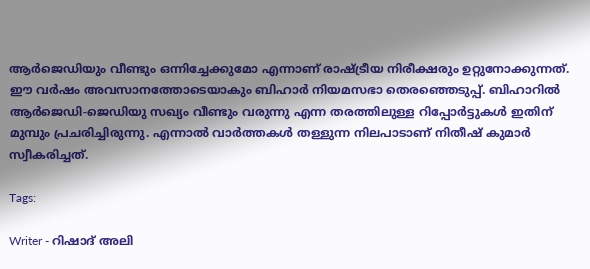ആർജെഡിയും വീണ്ടും ഒന്നിച്ചേക്കുമോ എന്നാണ് രാഷ്ട്രീയ നിരീക്ഷരും ഉറ്റുനോക്കുന്നത്. ഈ വർഷം അവസാനത്തോടെയാകും ബിഹാർ നിയമസഭാ തെരഞ്ഞെടുപ്പ്. ബിഹാറില്‍ ആര്‍ജെഡി-ജെഡിയു സഖ്യം വീണ്ടും വരുന്നു എന്ന തരത്തിലുള്ള റിപ്പോര്‍ട്ടുകള്‍ ഇതിന് മുമ്പും പ്രചരിച്ചിരുന്നു. എന്നാല്‍ വാര്‍ത്തകള്‍ തള്ളുന്ന നിലപാടാണ് നിതീഷ് കുമാര്‍ സ്വീകരിച്ചത്.

Tags:

Writer - റിഷാദ് അലി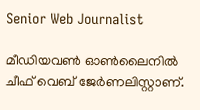Senior Web Journalist

മീഡിയവൺ ഓൺലൈനിൽ ചീഫ് വെബ് ജേർണലിസ്റ്റാണ്.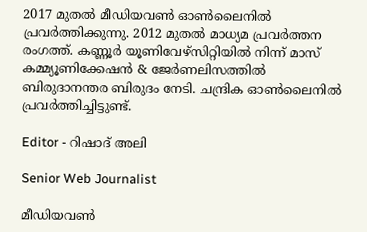2017 മുതൽ മീഡിയവൺ ഓൺലൈനിൽ പ്രവർത്തിക്കുന്നു. 2012 മുതൽ മാധ്യമ പ്രവർത്തന രംഗത്ത്. കണ്ണൂര്‍ യൂണിവേഴ്‌സിറ്റിയിൽ നിന്ന് മാസ് കമ്മ്യൂണിക്കേഷന്‍ & ജേര്‍ണലിസത്തില്‍ ബിരുദാനന്തര ബിരുദം നേടി. ചന്ദ്രിക ഓണ്‍ലൈനില്‍ പ്രവര്‍ത്തിച്ചിട്ടുണ്ട്.

Editor - റിഷാദ് അലി

Senior Web Journalist

മീഡിയവൺ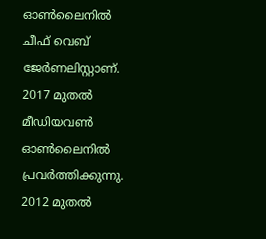ഓൺലൈനിൽ ചീഫ് വെബ് ജേർണലിസ്റ്റാണ്. 2017 മുതൽ മീഡിയവൺ ഓൺലൈനിൽ പ്രവർത്തിക്കുന്നു. 2012 മുതൽ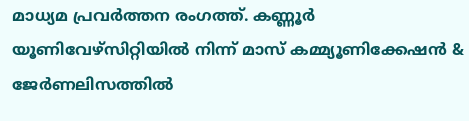മാധ്യമ പ്രവർത്തന രംഗത്ത്. കണ്ണൂര്‍ യൂണിവേഴ്‌സിറ്റിയിൽ നിന്ന് മാസ് കമ്മ്യൂണിക്കേഷന്‍ & ജേര്‍ണലിസത്തില്‍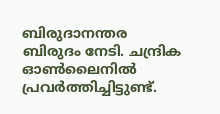ബിരുദാനന്തര ബിരുദം നേടി. ചന്ദ്രിക ഓണ്‍ലൈനില്‍ പ്രവര്‍ത്തിച്ചിട്ടുണ്ട്.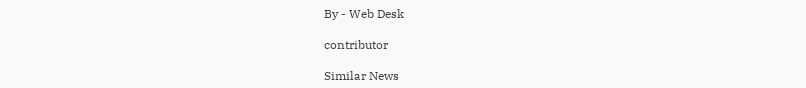By - Web Desk

contributor

Similar News